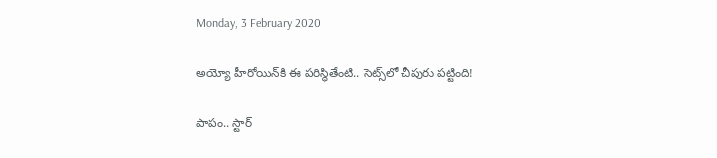Monday, 3 February 2020

అయ్యో హీరోయిన్‌కి ఈ పరిస్థితేంటి.. సెట్స్‌లో చీపురు పట్టింది!

పాపం.. స్టార్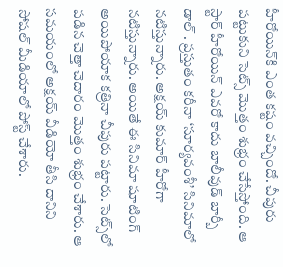హీరోయిన్‌కి ఎంత కష్టం వచ్చిందో. చీపురు పట్టుకుని సెట్స్ మొత్తం శుభ్రం చేసేస్తోంది. ఆ స్టార్ హీరోయిన్ ఎవరో కాదు బాలీవుడ్ బార్బీ డాల్ . ప్రస్తుతం కరీనా ‘సూర్యవంశీ’ సినిమాలో నటిస్తున్నారు. అక్షయ్ కుమార్ హీరోగా నటిస్తున్నారు. అయితే ఈ సినిమా షూటింగ్ అయిపోయాక కత్రినా చీపురు పట్టారు. సెట్స్‌లో పడిన చెత్తా చెదారం మొత్తం శుభ్రం చేశారు. ఆ సమయంలో అక్షయ్ వీడియో తీసి దానిని సోషల్ మీడియాలో పోస్ట్ చేశారు.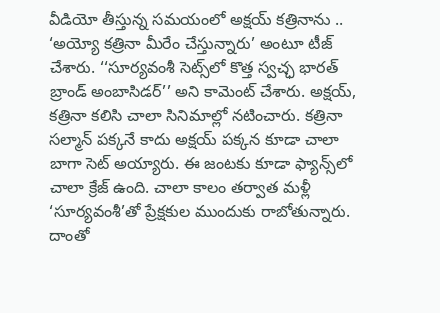వీడియో తీస్తున్న సమయంలో అక్షయ్ కత్రినాను .. ‘అయ్యో కత్రినా మీరేం చేస్తున్నారు’ అంటూ టీజ్ చేశారు. ‘‘సూర్యవంశీ సెట్స్‌లో కొత్త స్వచ్ఛ భారత్ బ్రాండ్ అంబాసిడర్’’ అని కామెంట్ చేశారు. అక్షయ్, కత్రినా కలిసి చాలా సినిమాల్లో నటించారు. కత్రినా సల్మాన్ పక్కనే కాదు అక్షయ్ పక్కన కూడా చాలా బాగా సెట్ అయ్యారు. ఈ జంటకు కూడా ఫ్యాన్స్‌లో చాలా క్రేజ్ ఉంది. చాలా కాలం తర్వాత మళ్లీ ‘సూర్యవంశీ’తో ప్రేక్షకుల ముందుకు రాబోతున్నారు. దాంతో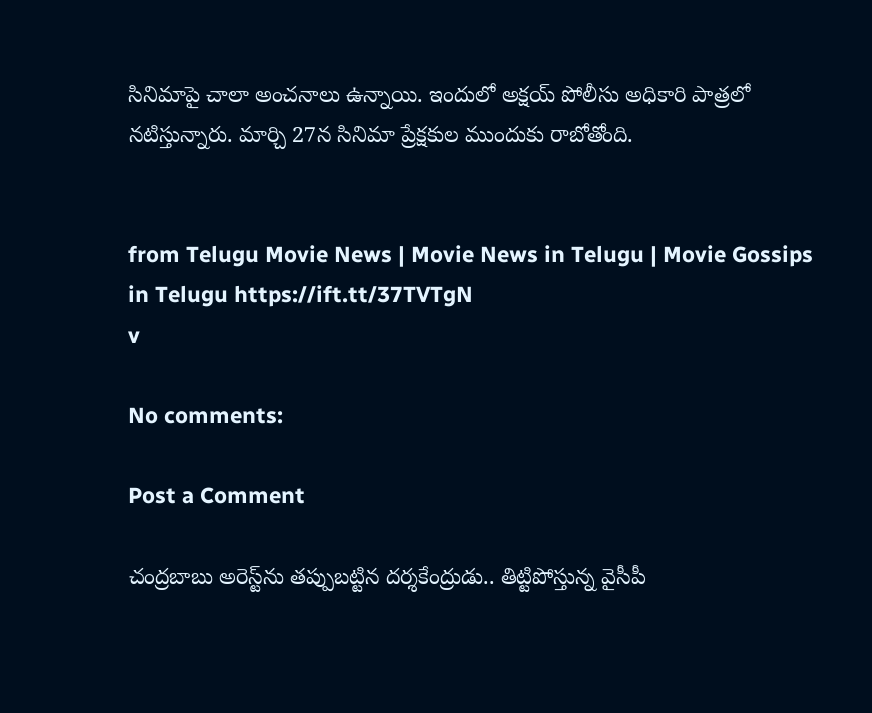సినిమాపై చాలా అంచనాలు ఉన్నాయి. ఇందులో అక్షయ్ పోలీసు అధికారి పాత్రలో నటిస్తున్నారు. మార్చి 27న సినిమా ప్రేక్షకుల ముందుకు రాబోతోంది.


from Telugu Movie News | Movie News in Telugu | Movie Gossips in Telugu https://ift.tt/37TVTgN
v

No comments:

Post a Comment

చంద్రబాబు అరెస్ట్‌ను తప్పుబట్టిన దర్శకేంద్రుడు.. తిట్టిపోస్తున్న వైసీపీ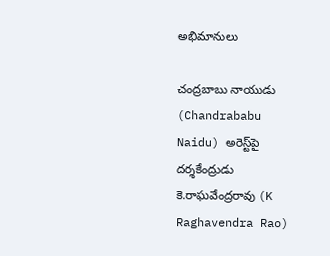అభిమానులు

చంద్రబాబు నాయుడు (Chandrababu Naidu) అరెస్ట్‌పై దర్శకేంద్రుడు కె.రాఘవేంద్రరావు (K Raghavendra Rao)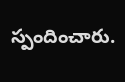స్పందించారు.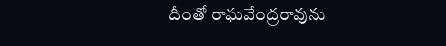దీంతో రాఘవేంద్రరావును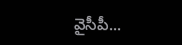వైసీపీ...